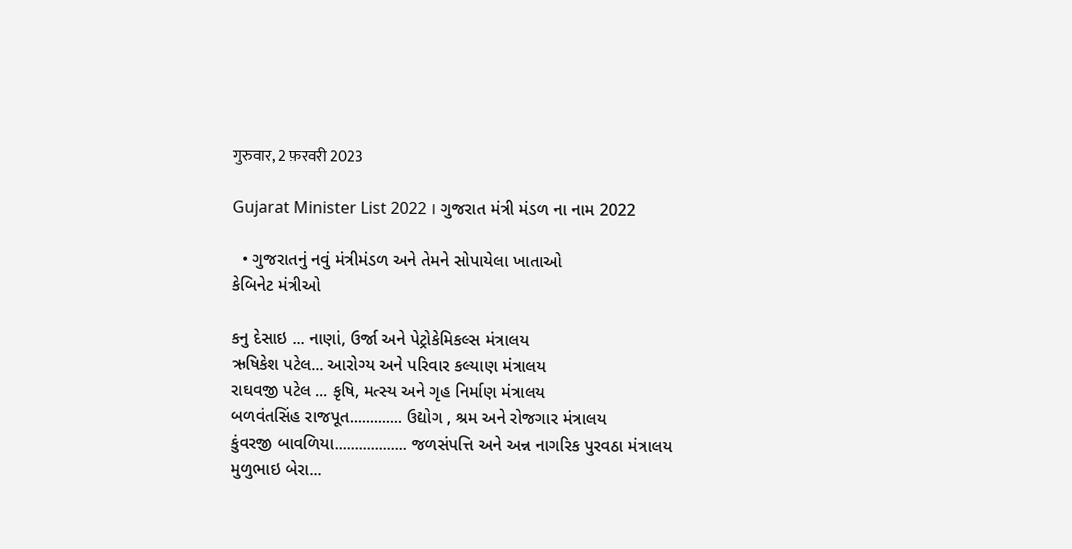गुरुवार, 2 फ़रवरी 2023

Gujarat Minister List 2022 । ગુજરાત મંત્રી મંડળ ના નામ 2022

  • ગુજરાતનું નવું મંત્રીમંડળ અને તેમને સોપાયેલા ખાતાઓ
કેબિનેટ મંત્રીઓ

કનુ દેસાઇ ... નાણાં, ઉર્જા અને પેટ્રોકેમિકલ્સ મંત્રાલય
ઋષિકેશ પટેલ... આરોગ્ય અને પરિવાર કલ્યાણ મંત્રાલય
રાઘવજી પટેલ ... કૃષિ, મત્સ્ય અને ગૃહ નિર્માણ મંત્રાલય
બળવંતસિંહ રાજપૂત............. ઉદ્યોગ , શ્રમ અને રોજગાર મંત્રાલય
કુંવરજી બાવળિયા.................. જળસંપત્તિ અને અન્ન નાગરિક પુરવઠા મંત્રાલય
મુળુભાઇ બેરા...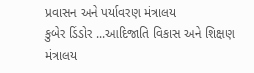પ્રવાસન અને પર્યાવરણ મંત્રાલય
કુબેર ડિંડોર ...આદિજાતિ વિકાસ અને શિક્ષણ મંત્રાલય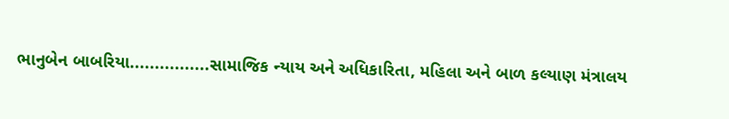ભાનુબેન બાબરિયા................સામાજિક ન્યાય અને અધિકારિતા, મહિલા અને બાળ કલ્યાણ મંત્રાલય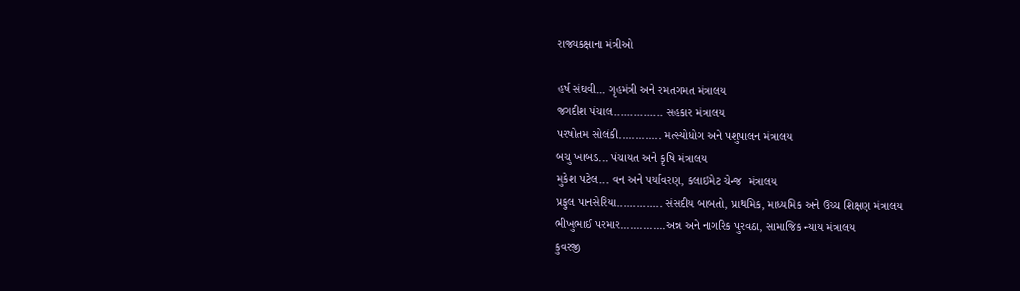રાજ્યકક્ષાના મંત્રીઓ

હર્ષ સંઘવી... ગૃહમંત્રી અને રમતગમત મંત્રાલય
જગદીશ પંચાલ............... સહકાર મંત્રાલય
પરષોતમ સોલંકી............. મત્સ્યોધોગ અને પશુપાલન મંત્રાલય
બચુ ખાબડ... પંચાયત અને કૃષિ મંત્રાલય
મુકેશ પટેલ... વન અને પર્યાવરણ, કલાઇમેટ ચેન્જ  મંત્રાલય
પ્રફુલ પાનસેરિયા.............. સંસદીય બાબતો, પ્રાથમિક, માધ્યમિક અને ઉચ્ચ શિક્ષણ મંત્રાલય
ભીખુભાઈ પરમાર..............અન્ન અને નાગરિક પુરવઠા, સામાજિક ન્યાય મંત્રાલય
કુવરજી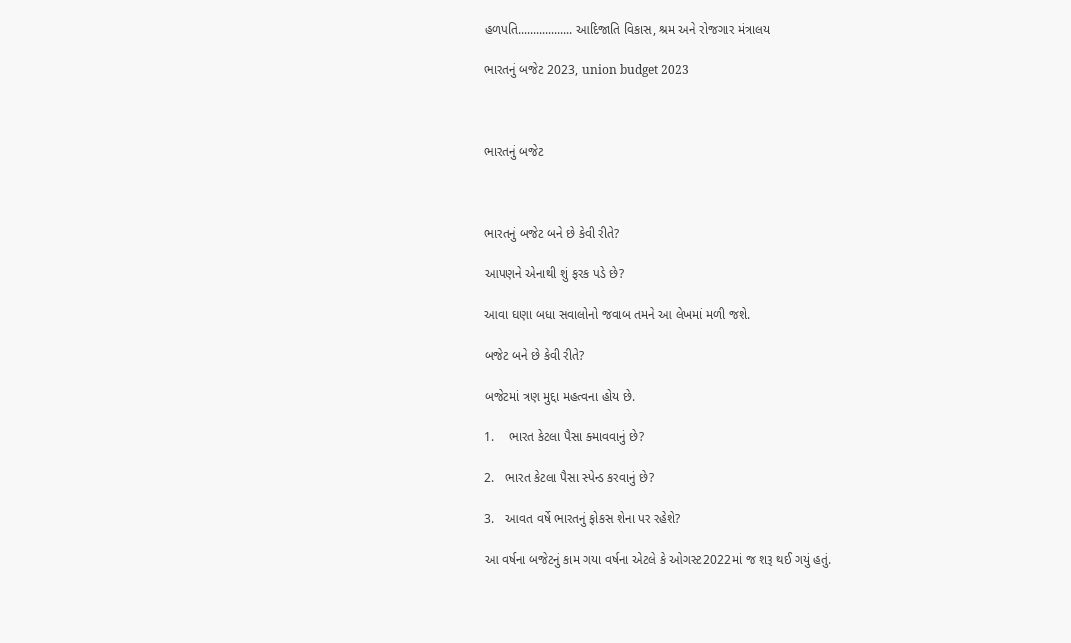હળપતિ.................. આદિજાતિ વિકાસ, શ્રમ અને રોજગાર મંત્રાલય

ભારતનું બજેટ 2023, union budget 2023



ભારતનું બજેટ



ભારતનું બજેટ બને છે કેવી રીતે?

આપણને એનાથી શું ફરક પડે છે?

આવા ઘણા બધા સવાલોનો જવાબ તમને આ લેખમાં મળી જશે.

બજેટ બને છે કેવી રીતે?

બજેટમાં ત્રણ મુદ્દા મહત્વના હોય છે.

1.    ભારત કેટલા પૈસા ક્માવવાનું છે?

2.   ભારત કેટલા પૈસા સ્પેન્ડ કરવાનું છે?

3.   આવત વર્ષે ભારતનું ફોકસ શેના પર રહેશે?

આ વર્ષના બજેટનું કામ ગયા વર્ષના એટલે કે ઓગસ્ટ2022માં જ શરૂ થઈ ગયું હતું.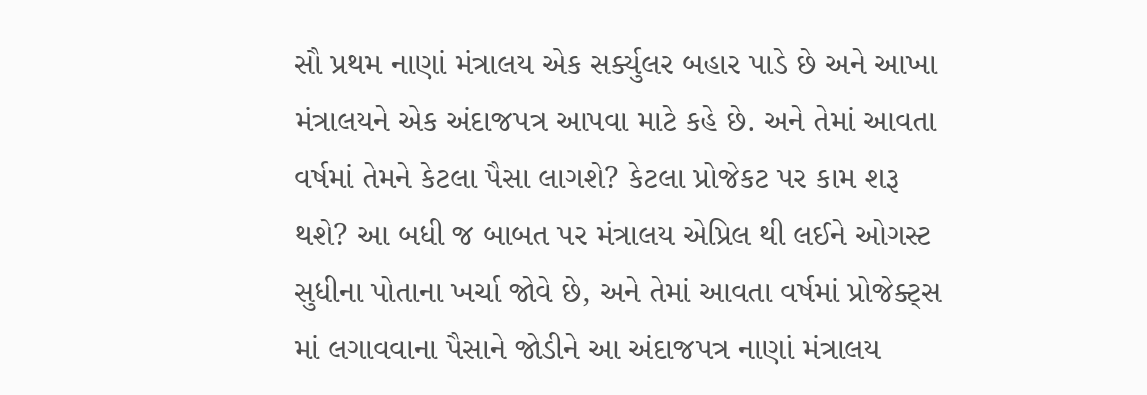સૌ પ્રથમ નાણાં મંત્રાલય એક સર્ક્યુલર બહાર પાડે છે અને આખા મંત્રાલયને એક અંદાજપત્ર આપવા માટે કહે છે. અને તેમાં આવતા વર્ષમાં તેમને કેટલા પૈસા લાગશે? કેટલા પ્રોજેકટ પર કામ શરૂ થશે? આ બધી જ બાબત પર મંત્રાલય એપ્રિલ થી લઈને ઓગસ્ટ સુધીના પોતાના ખર્ચા જોવે છે, અને તેમાં આવતા વર્ષમાં પ્રોજેક્ટ્સ માં લગાવવાના પૈસાને જોડીને આ અંદાજપત્ર નાણાં મંત્રાલય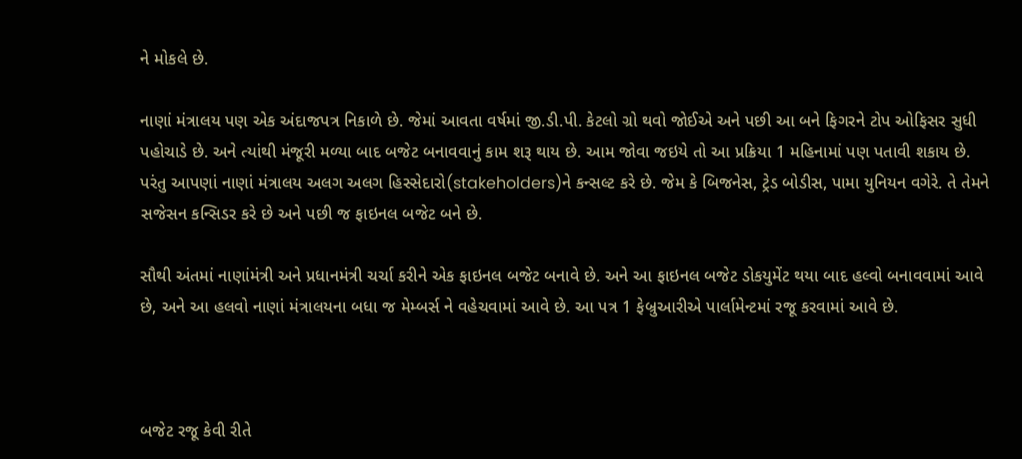ને મોકલે છે.

નાણાં મંત્રાલય પણ એક અંદાજપત્ર નિકાળે છે. જેમાં આવતા વર્ષમાં જી.ડી.પી. કેટલો ગ્રો થવો જોઈએ અને પછી આ બને ફિગરને ટોપ ઓફિસર સુધી પહોચાડે છે. અને ત્યાંથી મંજૂરી મળ્યા બાદ બજેટ બનાવવાનું કામ શરૂ થાય છે. આમ જોવા જઇયે તો આ પ્રક્રિયા 1 મહિનામાં પણ પતાવી શકાય છે. પરંતુ આપણાં નાણાં મંત્રાલય અલગ અલગ હિસ્સેદારો(stakeholders)ને કન્સલ્ટ કરે છે. જેમ કે બિજનેસ, ટ્રેડ બોડીસ, પામા યુનિયન વગેરે. તે તેમને સજેસન કન્સિડર કરે છે અને પછી જ ફાઇનલ બજેટ બને છે.

સૌથી અંતમાં નાણાંમંત્રી અને પ્રધાનમંત્રી ચર્ચા કરીને એક ફાઇનલ બજેટ બનાવે છે. અને આ ફાઇનલ બજેટ ડોકયુમેંટ થયા બાદ હલ્વો બનાવવામાં આવે છે, અને આ હલવો નાણાં મંત્રાલયના બધા જ મેમ્બર્સ ને વહેચવામાં આવે છે. આ પત્ર 1 ફેબ્રુઆરીએ પાર્લામેન્ટમાં રજૂ કરવામાં આવે છે.



બજેટ રજૂ કેવી રીતે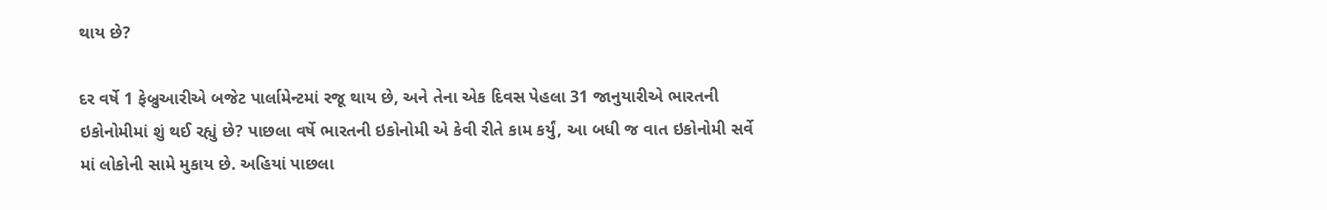થાય છે?

દર વર્ષે 1 ફેબ્રુઆરીએ બજેટ પાર્લામેન્ટમાં રજૂ થાય છે, અને તેના એક દિવસ પેહલા 31 જાનુયારીએ ભારતની ઇકોનોમીમાં શું થઈ રહ્યું છે? પાછલા વર્ષે ભારતની ઇકોનોમી એ કેવી રીતે કામ કર્યું, આ બધી જ વાત ઇકોનોમી સર્વે માં લોકોની સામે મુકાય છે. અહિયાં પાછલા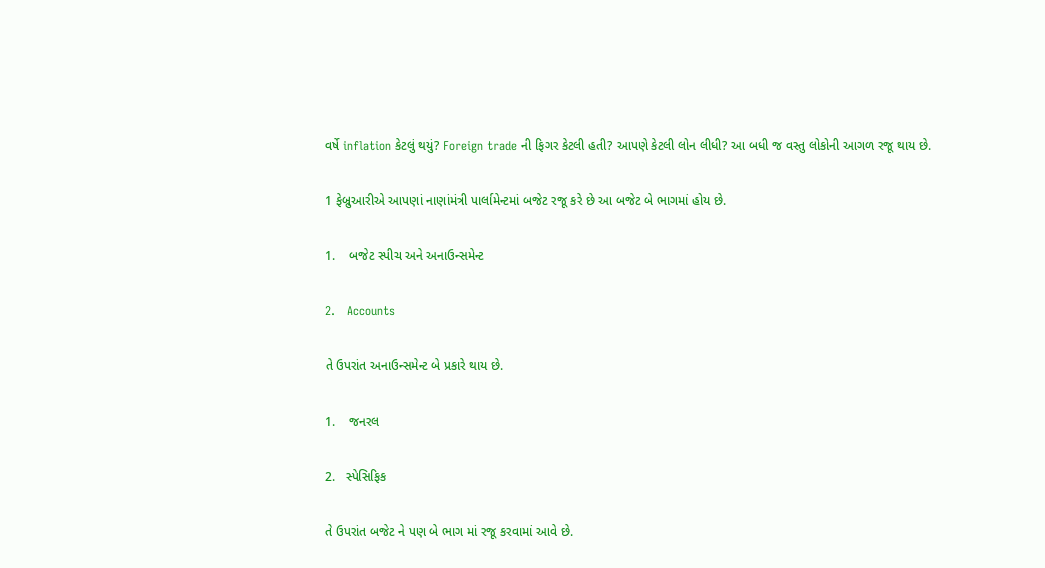વર્ષે inflation કેટલું થયું? Foreign trade ની ફિગર કેટલી હતી? આપણે કેટલી લોન લીધી? આ બધી જ વસ્તુ લોકોની આગળ રજૂ થાય છે.

1 ફેબ્રુઆરીએ આપણાં નાણાંમંત્રી પાર્લામેન્ટમાં બજેટ રજૂ કરે છે આ બજેટ બે ભાગમાં હોય છે.

1.    બજેટ સ્પીચ અને અનાઉન્સમેન્ટ

2.   Accounts

તે ઉપરાંત અનાઉન્સમેન્ટ બે પ્રકારે થાય છે.

1.    જનરલ

2.   સ્પેસિફિક

તે ઉપરાંત બજેટ ને પણ બે ભાગ માં રજૂ કરવામાં આવે છે.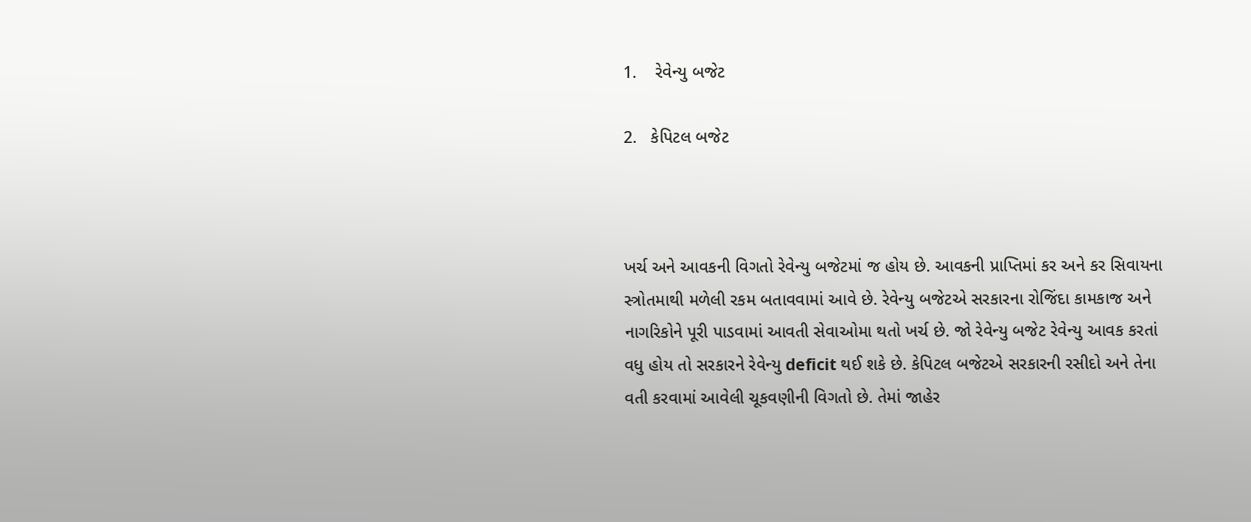1.    રેવેન્યુ બજેટ

2.   કેપિટલ બજેટ



ખર્ચ અને આવકની વિગતો રેવેન્યુ બજેટમાં જ હોય છે. આવકની પ્રાપ્તિમાં કર અને કર સિવાયના સ્ત્રોતમાથી મળેલી રકમ બતાવવામાં આવે છે. રેવેન્યુ બજેટએ સરકારના રોજિંદા કામકાજ અને નાગરિકોને પૂરી પાડવામાં આવતી સેવાઓમા થતો ખર્ચ છે. જો રેવેન્યુ બજેટ રેવેન્યુ આવક કરતાં વધુ હોય તો સરકારને રેવેન્યુ deficit થઈ શકે છે. કેપિટલ બજેટએ સરકારની રસીદો અને તેના વતી કરવામાં આવેલી ચૂકવણીની વિગતો છે. તેમાં જાહેર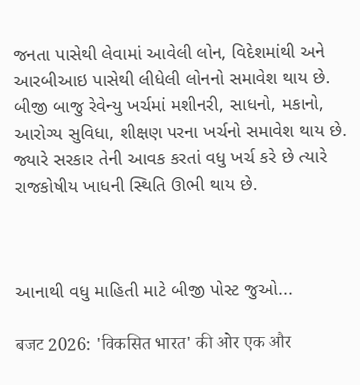જનતા પાસેથી લેવામાં આવેલી લોન, વિદેશમાંથી અને આરબીઆઇ પાસેથી લીધેલી લોનનો સમાવેશ થાય છે. બીજી બાજુ રેવેન્યુ ખર્ચમાં મશીનરી, સાધનો, મકાનો, આરોગ્ય સુવિધા, શીક્ષણ પરના ખર્ચનો સમાવેશ થાય છે. જ્યારે સરકાર તેની આવક કરતાં વધુ ખર્ચ કરે છે ત્યારે રાજકોષીય ખાધની સ્થિતિ ઊભી થાય છે.



આનાથી વધુ માહિતી માટે બીજી પોસ્ટ જુઓ...

बजट 2026: 'विकसित भारत' की ओर एक और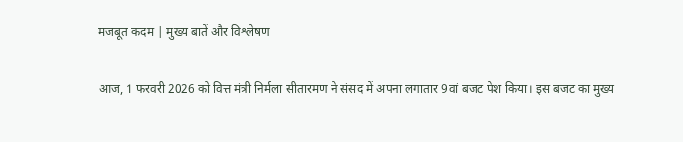मजबूत कदम | मुख्य बातें और विश्लेषण

आज, 1 फरवरी 2026 को वित्त मंत्री निर्मला सीतारमण ने संसद में अपना लगातार 9वां बजट पेश किया। इस बजट का मुख्य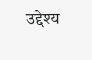उद्देश्य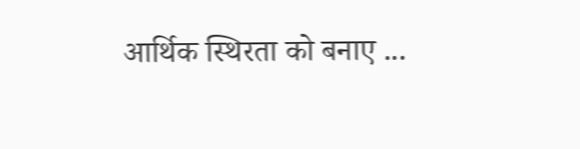आर्थिक स्थिरता को बनाए ...